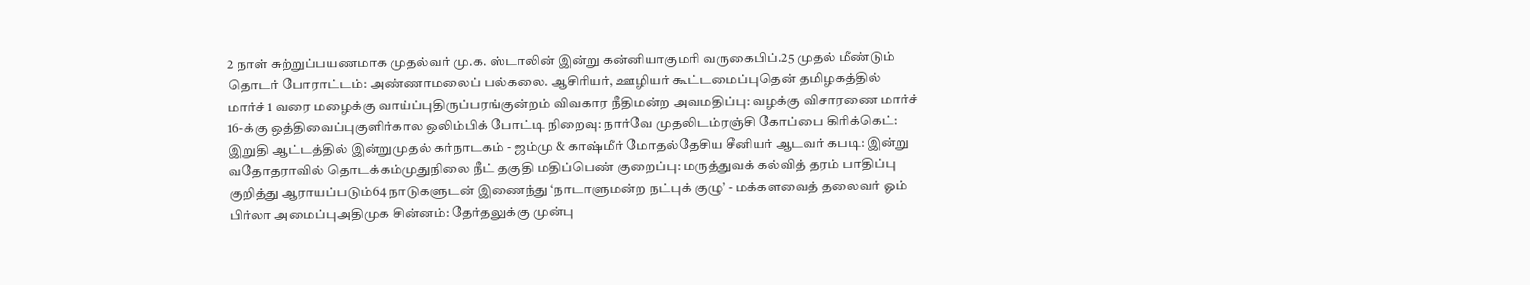2 நாள் சுற்றுப்பயணமாக முதல்வர் மு.க. ஸ்டாலின் இன்று கன்னியாகுமரி வருகைபிப்.25 முதல் மீண்டும் தொடர் போராட்டம்: அண்ணாமலைப் பல்கலை. ஆசிரியர், ஊழியர் கூட்டமைப்புதென் தமிழகத்தில் மார்ச் 1 வரை மழைக்கு வாய்ப்புதிருப்பரங்குன்றம் விவகார நீதிமன்ற அவமதிப்பு: வழக்கு விசாரணை மார்ச் 16-க்கு ஒத்திவைப்புகுளிர்கால ஒலிம்பிக் போட்டி நிறைவு: நார்வே முதலிடம்ரஞ்சி கோப்பை கிரிக்கெட்: இறுதி ஆட்டத்தில் இன்றுமுதல் கர்நாடகம் - ஜம்மு & காஷ்மீர் மோதல்தேசிய சீனியர் ஆடவர் கபடி: இன்று வதோதராவில் தொடக்கம்முதுநிலை நீட் தகுதி மதிப்பெண் குறைப்பு: மருத்துவக் கல்வித் தரம் பாதிப்பு குறித்து ஆராயப்படும்64 நாடுகளுடன் இணைந்து ‘நாடாளுமன்ற நட்புக் குழு’ - மக்களவைத் தலைவர் ஓம் பிர்லா அமைப்புஅதிமுக சின்னம்: தேர்தலுக்கு முன்பு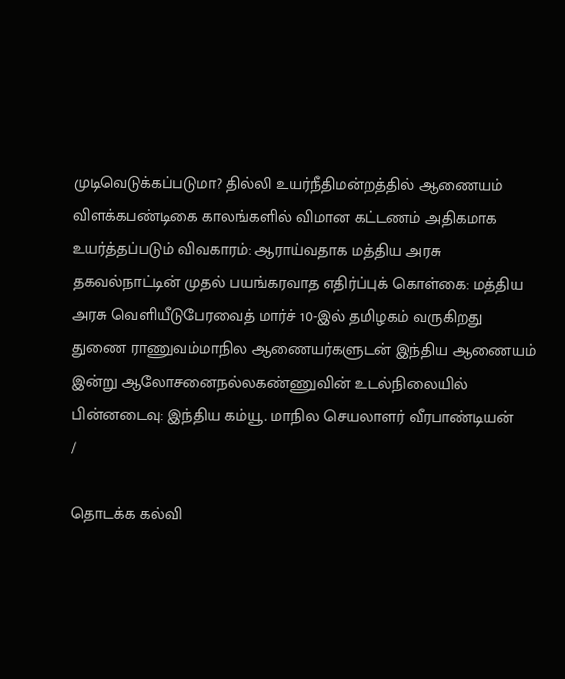முடிவெடுக்கப்படுமா? தில்லி உயர்நீதிமன்றத்தில் ஆணையம் விளக்கபண்டிகை காலங்களில் விமான கட்டணம் அதிகமாக உயர்த்தப்படும் விவகாரம்: ஆராய்வதாக மத்திய அரசு தகவல்நாட்டின் முதல் பயங்கரவாத எதிர்ப்புக் கொள்கை: மத்திய அரசு வெளியீடுபேரவைத் மார்ச் 10-இல் தமிழகம் வருகிறது துணை ராணுவம்மாநில ஆணையர்களுடன் இந்திய ஆணையம் இன்று ஆலோசனைநல்லகண்ணுவின் உடல்நிலையில் பின்னடைவு: இந்திய கம்யூ. மாநில செயலாளர் வீரபாண்டியன்
/

தொடக்க கல்வி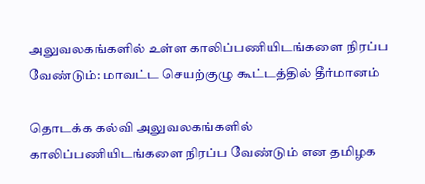அலுவலகங்களில் உள்ள காலிப்பணியிடங்களை நிரப்ப வேண்டும்: மாவட்ட செயற்குழு கூட்டத்தில் தீர்மானம்

தொடக்க கல்வி அலுவலகங்களில் காலிப்பணியிடங்களை நிரப்ப வேண்டும் என தமிழக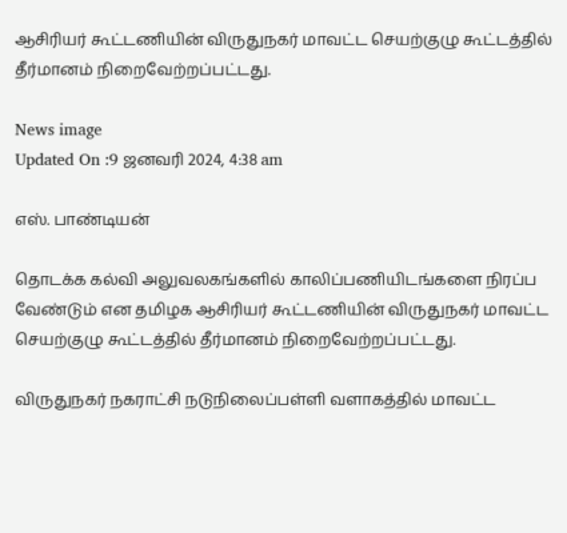ஆசிரியர் கூட்டணியின் விருதுநகர் மாவட்ட செயற்குழு கூட்டத்தில் தீர்மானம் நிறைவேற்றப்பட்டது.

News image
Updated On :9 ஜனவரி 2024, 4:38 am

எஸ். பாண்டியன்

தொடக்க கல்வி அலுவலகங்களில் காலிப்பணியிடங்களை நிரப்ப வேண்டும் என தமிழக ஆசிரியர் கூட்டணியின் விருதுநகர் மாவட்ட செயற்குழு கூட்டத்தில் தீர்மானம் நிறைவேற்றப்பட்டது.

விருதுநகர் நகராட்சி நடுநிலைப்பள்ளி வளாகத்தில் மாவட்ட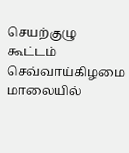செயற்குழு கூட்டம் செவ்வாய்கிழமை மாலையில்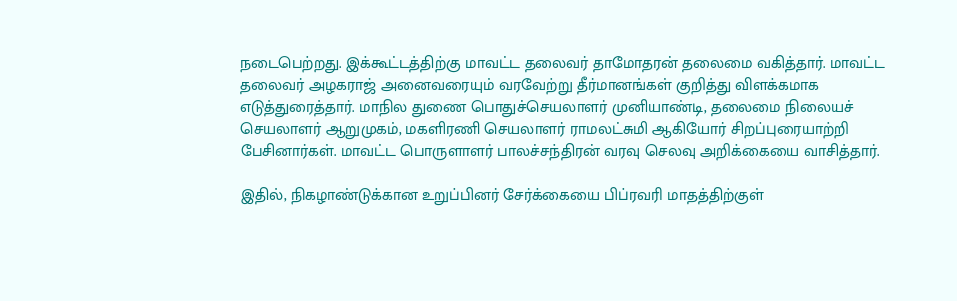நடைபெற்றது. இக்கூட்டத்திற்கு மாவட்ட தலைவர் தாமோதரன் தலைமை வகித்தார். மாவட்ட தலைவர் அழகராஜ் அனைவரையும் வரவேற்று தீர்மானங்கள் குறித்து விளக்கமாக எடுத்துரைத்தார். மாநில துணை பொதுச்செயலாளர் முனியாண்டி, தலைமை நிலையச் செயலாளர் ஆறுமுகம், மகளிரணி செயலாளர் ராமலட்சுமி ஆகியோர் சிறப்புரையாற்றி பேசினார்கள். மாவட்ட பொருளாளர் பாலச்சந்திரன் வரவு செலவு அறிக்கையை வாசித்தார்.

இதில், நிகழாண்டுக்கான உறுப்பினர் சேர்க்கையை பிப்ரவரி மாதத்திற்குள்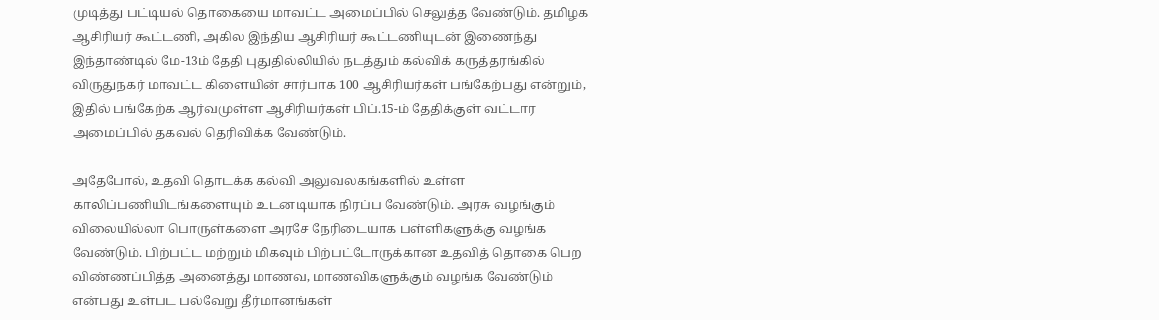முடித்து பட்டியல் தொகையை மாவட்ட அமைப்பில் செலுத்த வேண்டும். தமிழக ஆசிரியர் கூட்டணி, அகில இந்திய ஆசிரியர் கூட்டணியுடன் இணைந்து இந்தாண்டில் மே-13ம் தேதி புதுதில்லியில் நடத்தும் கல்விக் கருத்தரங்கில் விருதுநகர் மாவட்ட கிளையின் சார்பாக 100 ஆசிரியர்கள் பங்கேற்பது என்றும், இதில் பங்கேற்க ஆர்வமுள்ள ஆசிரியர்கள் பிப்.15-ம் தேதிக்குள் வட்டார அமைப்பில் தகவல் தெரிவிக்க வேண்டும்.

அதேபோல், உதவி தொடக்க கல்வி அலுவலகங்களில் உள்ள காலிப்பணியிடங்களையும் உடனடியாக நிரப்ப வேண்டும். அரசு வழங்கும் விலையில்லா பொருள்களை அரசே நேரிடையாக பள்ளிகளுக்கு வழங்க வேண்டும். பிற்பட்ட மற்றும் மிகவும் பிற்பட்டோருக்கான உதவித் தொகை பெற விண்ணப்பித்த அனைத்து மாணவ, மாணவிகளுக்கும் வழங்க வேண்டும் என்பது உள்பட பல்வேறு தீர்மானங்கள்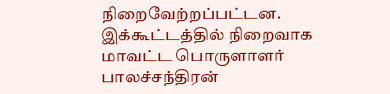நிறைவேற்றப்பட்டன. இக்கூட்டத்தில் நிறைவாக மாவட்ட பொருளாளர் பாலச்சந்திரன்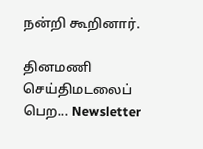நன்றி கூறினார்.

தினமணி செய்திமடலைப் பெற... Newsletter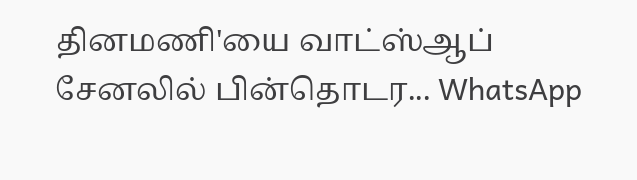தினமணி'யை வாட்ஸ்ஆப் சேனலில் பின்தொடர... WhatsApp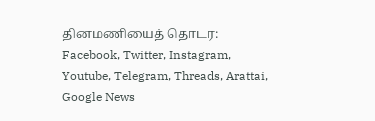தினமணியைத் தொடர: Facebook, Twitter, Instagram, Youtube, Telegram, Threads, Arattai, Google News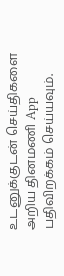உடனுக்குடன் செய்திகளை அறிய தினமணி App பதிவிறக்கம் செய்யவும்.